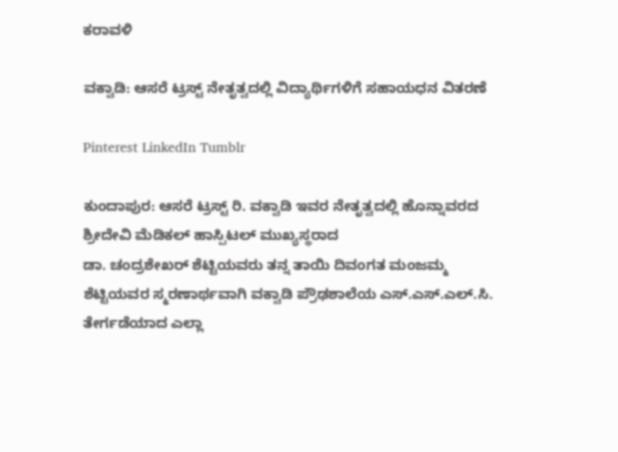ಕರಾವಳಿ

ವಕ್ವಾಡಿ: ಆಸರೆ ಟ್ರಸ್ಟ್ ನೇತೃತ್ವದಲ್ಲಿ ವಿದ್ಯಾರ್ಥಿಗಳಿಗೆ ಸಹಾಯಧನ ವಿತರಣೆ

Pinterest LinkedIn Tumblr

ಕುಂದಾಪುರ: ಆಸರೆ ಟ್ರಸ್ಟ್ ರಿ. ವಕ್ವಾಡಿ ಇವರ ನೇತೃತ್ವದಲ್ಲಿ ಹೊನ್ನಾವರದ ಶ್ರೀದೇವಿ ಮೆಡಿಕಲ್ ಹಾಸ್ಪಿಟಲ್ ಮುಖ್ಯಸ್ಥರಾದ
ಡಾ. ಚಂದ್ರಶೇಖರ್ ಶೆಟ್ಟಿಯವರು ತನ್ನ ತಾಯಿ ದಿವಂಗತ ಮಂಜಮ್ಮ ಶೆಟ್ಟಿಯವರ ಸ್ಮರಣಾರ್ಥವಾಗಿ ವಕ್ವಾಡಿ ಪ್ರೌಢಶಾಲೆಯ ಎಸ್.ಎಸ್‌.ಎಲ್.ಸಿ. ತೇರ್ಗಡೆಯಾದ ಎಲ್ಲಾ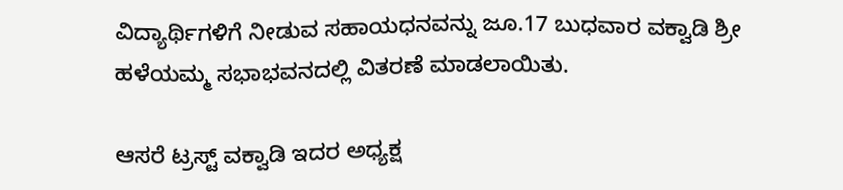ವಿದ್ಯಾರ್ಥಿಗಳಿಗೆ ನೀಡುವ ಸಹಾಯಧನವನ್ನು ಜೂ.17 ಬುಧವಾರ ವಕ್ವಾಡಿ ಶ್ರೀ ಹಳೆಯಮ್ಮ ಸಭಾಭವನದಲ್ಲಿ ವಿತರಣೆ ಮಾಡಲಾಯಿತು.

ಆಸರೆ ಟ್ರಸ್ಟ್ ವಕ್ವಾಡಿ ಇದರ ಅಧ್ಯಕ್ಷ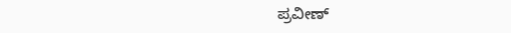ಪ್ರವೀಣ್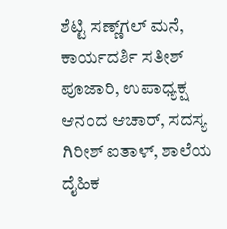ಶೆಟ್ಟಿ ಸಣ್ಣ್‌ಗಲ್ ಮನೆ, ಕಾರ್ಯದರ್ಶಿ ಸತೀಶ್ ಪೂಜಾರಿ, ಉಪಾಧ್ಯಕ್ಷ ಆನಂದ ಆಚಾರ್, ಸದಸ್ಯ ಗಿರೀಶ್ ಐತಾಳ್, ಶಾಲೆಯ ದೈಹಿಕ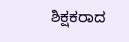ಶಿಕ್ಷಕರಾದ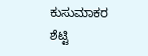ಕುಸುಮಾಕರ ಶೆಟ್ಟಿ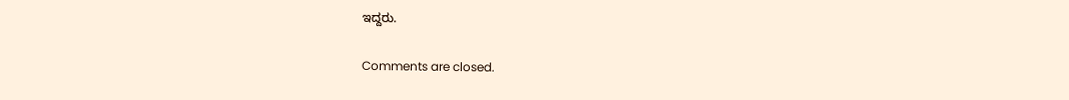ಇದ್ದರು.

Comments are closed.